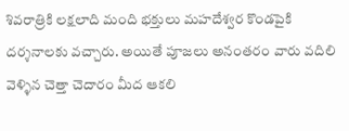శివరాత్రికి లక్షలాది మంది భక్తులు మహదేశ్వర కొండపైకి దర్శనాలకు వచ్చారు. అయితే పూజలు అనంతరం వారు వదిలి వెళ్ళిన చెత్తా చెదారం మీద ఆకలి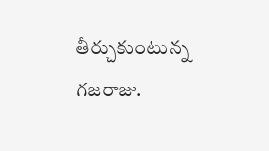తీర్చుకుంటున్న గజరాజు.